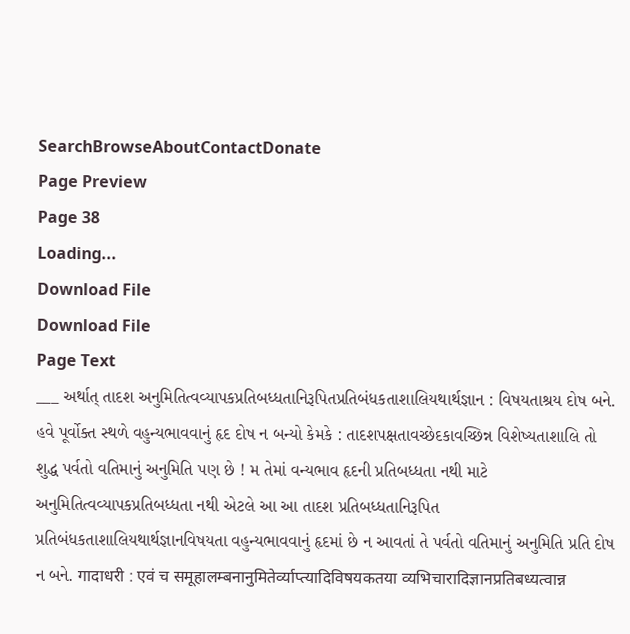SearchBrowseAboutContactDonate
Page Preview
Page 38
Loading...
Download File
Download File
Page Text
___ અર્થાત્ તાદશ અનુમિતિત્વવ્યાપકપ્રતિબધ્ધતાનિરૂપિતપ્રતિબંધકતાશાલિયથાર્થજ્ઞાન : વિષયતાશ્રય દોષ બને. હવે પૂર્વોક્ત સ્થળે વહુન્યભાવવાનું હૃદ દોષ ન બન્યો કેમકે : તાદશપક્ષતાવચ્છેદકાવચ્છિન્ન વિશેષ્યતાશાલિ તો શુદ્ધ પર્વતો વતિમાનું અનુમિતિ પણ છે ! મ તેમાં વન્યભાવ હૃદની પ્રતિબધ્ધતા નથી માટે અનુમિતિત્વવ્યાપકપ્રતિબધ્ધતા નથી એટલે આ આ તાદશ પ્રતિબધ્ધતાનિરૂપિત પ્રતિબંધકતાશાલિયથાર્થજ્ઞાનવિષયતા વહુન્યભાવવાનું હૃદમાં છે ન આવતાં તે પર્વતો વતિમાનું અનુમિતિ પ્રતિ દોષ ન બને. गादाधरी : एवं च समूहालम्बनानुमितेर्व्याप्त्यादिविषयकतया व्यभिचारादिज्ञानप्रतिबध्यत्वान्न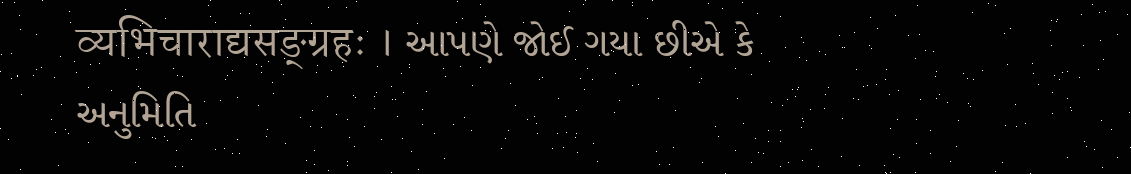व्यभिचाराद्यसङ्ग्रहः । આપણે જોઈ ગયા છીએ કે અનુમિતિ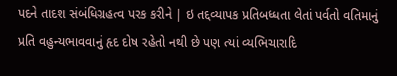પદને તાદશ સંબંધિગ્રહત્વ પરક કરીને | ઇ તદ્દવ્યાપક પ્રતિબધ્ધતા લેતાં પર્વતો વતિમાનું પ્રતિ વહુન્યભાવવાનું હૃદ દોષ રહેતો નથી છે પણ ત્યાં વ્યભિચારાદિ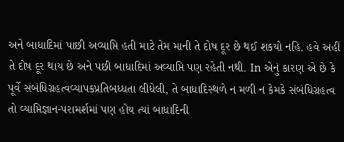અને બાધાદિમાં પાછી અવ્યાપ્તિ હતી માટે તેમ માની તે દોષ દૂર છે થઈ શકયો નહિ. હવે અહીં તે દોષ દૂર થાય છે અને પછી બાધાદિમાં અવ્યાપ્તિ પણ રહેતી નથી. In એનું કારણ એ છે કે પૂર્વે સંબંધિગ્રહત્વવ્યાપકપ્રતિબધ્ધતા લીધેલી, તે બાધાદિસ્થળે ન મળી ન કેમકે સંબંધિગ્રહત્વ તો વ્યાપ્તિજ્ઞાન-પરામર્શમાં પણ હોય ત્યાં બાધાદિની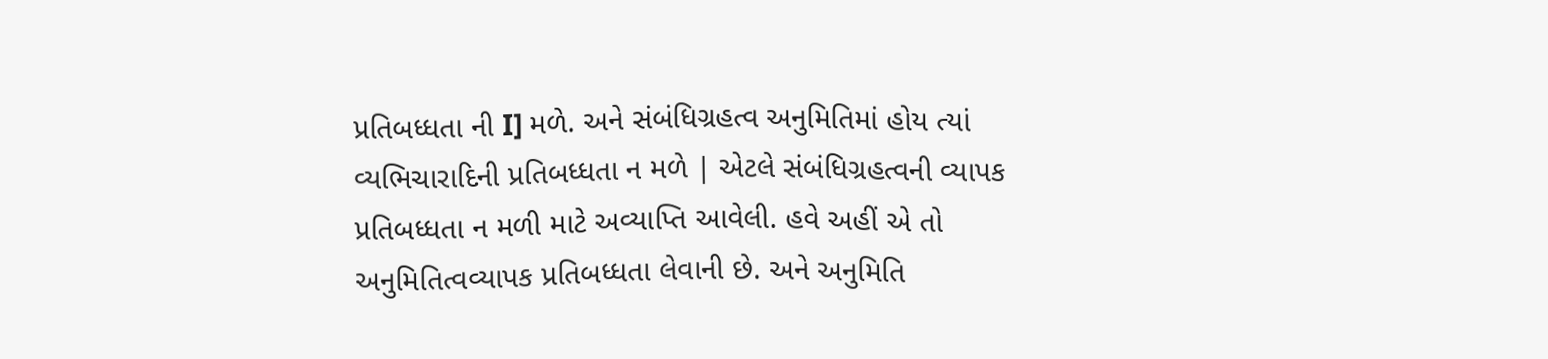પ્રતિબધ્ધતા ની I] મળે. અને સંબંધિગ્રહત્વ અનુમિતિમાં હોય ત્યાં વ્યભિચારાદિની પ્રતિબધ્ધતા ન મળે | એટલે સંબંધિગ્રહત્વની વ્યાપક પ્રતિબધ્ધતા ન મળી માટે અવ્યાપ્તિ આવેલી. હવે અહીં એ તો અનુમિતિત્વવ્યાપક પ્રતિબધ્ધતા લેવાની છે. અને અનુમિતિ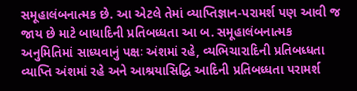સમૂહાલંબનાત્મક છે. આ એટલે તેમાં વ્યાપ્તિજ્ઞાન-પરામર્શ પણ આવી જ જાય છે માટે બાધાદિની પ્રતિબધ્ધતા આ બ. સમૂહાલંબનાત્મક અનુમિતિમાં સાધ્યવાનું પક્ષઃ અંશમાં રહે, વ્યભિચારાદિની પ્રતિબધ્ધતા વ્યાપ્તિ અંશમાં રહે અને આશ્રયાસિદ્ધિ આદિની પ્રતિબધ્ધતા પરામર્શ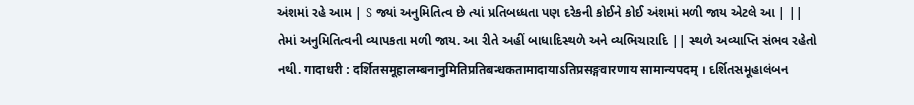અંશમાં રહે આમ | S જ્યાં અનુમિતિત્વ છે ત્યાં પ્રતિબધ્ધતા પણ દરેકની કોઈને કોઈ અંશમાં મળી જાય એટલે આ | || તેમાં અનુમિતિત્વની વ્યાપકતા મળી જાય. આ રીતે અહીં બાધાદિસ્થળે અને વ્યભિચારાદિ || સ્થળે અવ્યાપ્તિ સંભવ રહેતો નથી. गादाधरी : दर्शितसमूहालम्बनानुमितिप्रतिबन्धकतामादायाऽतिप्रसङ्गवारणाय सामान्यपदम् । દર્શિતસમૂહાલંબન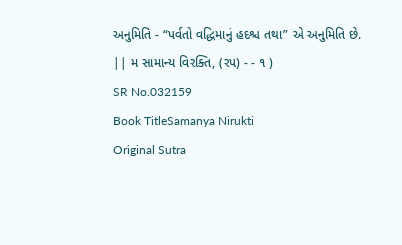અનુમિતિ - “પર્વતો વદ્ધિમાનું હદશ્ચ તથા” એ અનુમિતિ છે. || મ સામાન્ય વિરક્તિ, (રપ) - - ૧ )
SR No.032159
Book TitleSamanya Nirukti
Original Sutra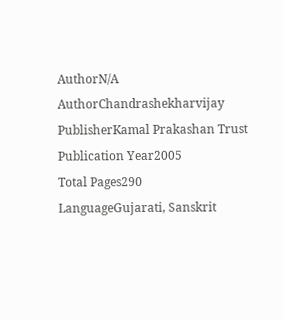AuthorN/A
AuthorChandrashekharvijay
PublisherKamal Prakashan Trust
Publication Year2005
Total Pages290
LanguageGujarati, Sanskrit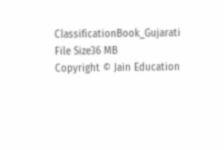ClassificationBook_Gujarati
File Size36 MB
Copyright © Jain Education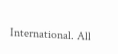International. All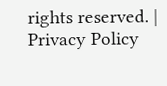rights reserved. | Privacy Policy